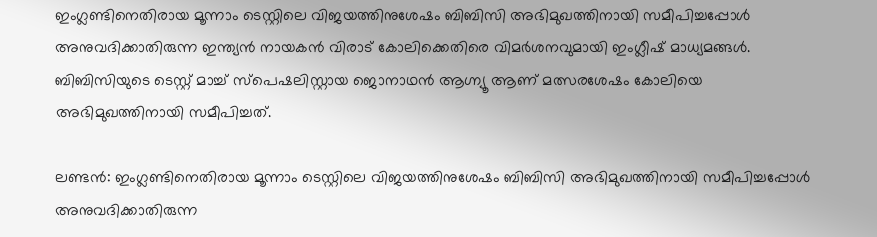ഇംഗ്ലണ്ടിനെതിരായ മൂന്നാം ടെസ്റ്റിലെ വിജയത്തിനുശേഷം ബിബിസി അഭിമുഖത്തിനായി സമീപിച്ചപ്പോള്‍ അനുവദിക്കാതിരുന്ന ഇന്ത്യന്‍ നായകന്‍ വിരാട് കോലിക്കെതിരെ വിമര്‍ശനവുമായി ഇംഗ്ലീഷ് മാധ്യമങ്ങള്‍. ബിബിസിയുടെ ടെസ്റ്റ് മാച്ച് സ്പെഷലിസ്റ്റായ ജൊനാഥന്‍ ആഗ്ന്യൂ ആണ് മത്സരശേഷം കോലിയെ അഭിമുഖത്തിനായി സമീപിച്ചത്.

ലണ്ടന്‍: ഇംഗ്ലണ്ടിനെതിരായ മൂന്നാം ടെസ്റ്റിലെ വിജയത്തിനുശേഷം ബിബിസി അഭിമുഖത്തിനായി സമീപിച്ചപ്പോള്‍ അനുവദിക്കാതിരുന്ന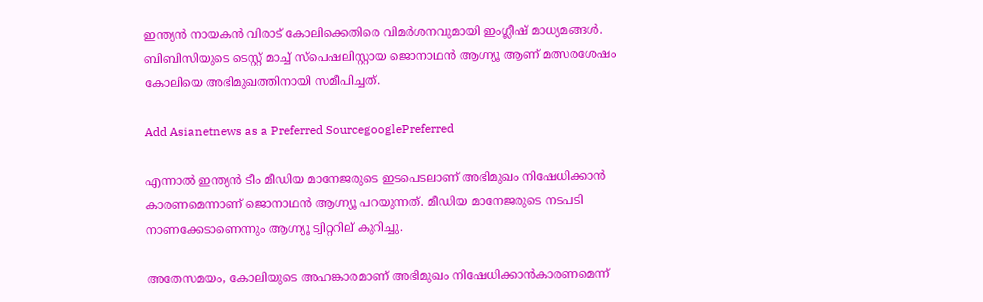ഇന്ത്യന്‍ നായകന്‍ വിരാട് കോലിക്കെതിരെ വിമര്‍ശനവുമായി ഇംഗ്ലീഷ് മാധ്യമങ്ങള്‍. ബിബിസിയുടെ ടെസ്റ്റ് മാച്ച് സ്പെഷലിസ്റ്റായ ജൊനാഥന്‍ ആഗ്ന്യൂ ആണ് മത്സരശേഷം കോലിയെ അഭിമുഖത്തിനായി സമീപിച്ചത്.

Add Asianetnews as a Preferred SourcegooglePreferred

എന്നാല്‍ ഇന്ത്യന്‍ ടീം മീഡിയ മാനേജരുടെ ഇടപെടലാണ് അഭിമുഖം നിഷേധിക്കാന്‍ കാരണമെന്നാണ് ജൊനാഥന്‍ ആഗ്ന്യൂ പറയുന്നത്. മീഡിയ മാനേജരുടെ നടപടി നാണക്കേടാണെന്നും ആഗ്ന്യൂ ട്വിറ്ററില് കുറിച്ചു.

അതേസമയം, കോലിയുടെ അഹങ്കാരമാണ് അഭിമുഖം നിഷേധിക്കാന്‍കാരണമെന്ന്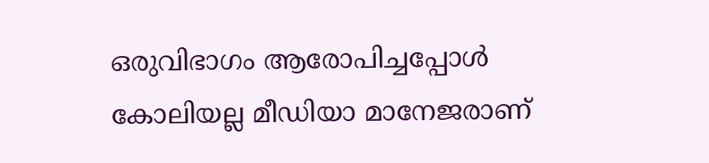ഒരുവിഭാഗം ആരോപിച്ചപ്പോള്‍ കോലിയല്ല മീഡിയാ മാനേജരാണ്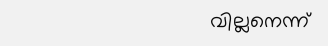വില്ലനെന്ന്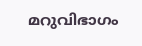മറുവിഭാഗം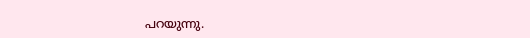പറയുന്നു.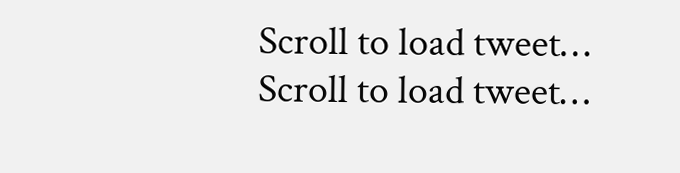Scroll to load tweet…
Scroll to load tweet…